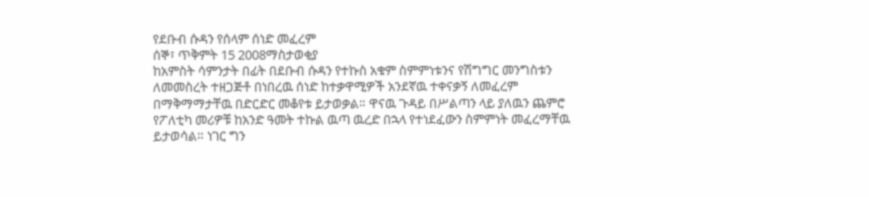የደቡብ ሱዳን የሰላም ሰነድ መፈረም
ሰኞ፣ ጥቅምት 15 2008ማስታወቂያ
ከአምስት ሳምንታት በፊት በደቡብ ሱዳን የተኩስ አቁም ስምምነቱንና የሽግግር መንግስቱን ለመመስረት ተዘጋጅቶ በነበረዉ ሰነድ ከተቃዋሚዎች አንደኛዉ ተቀናቃኝ ለመፈረም በማቅማማታቸዉ በድርድር መቆየቱ ይታወቃል። ዋናዉ ጉዳይ በሥልጣን ላይ ያለዉን ጨምሮ የፖለቲካ መሪዎቹ ከአንድ ዓመት ተኩል ዉጣ ዉረድ በኋላ የተነደፈውን ስምምነት መፈረማቸዉ ይታወሳል። ነገር ግን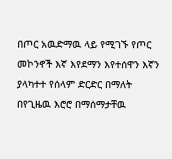በጦር አዉድማዉ ላይ የሚገኙ የጦር መኮንኖች እኛ እየደማን እየተሰዋን እኛን ያላካተተ የሰላም ድርድር በማለት በየጊዜዉ እሮሮ በማሰማታቸዉ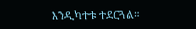እንዲካተቱ ተደርጓል።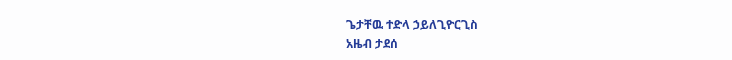ጌታቸዉ ተድላ ኃይለጊዮርጊስ
አዜብ ታደሰ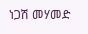ነጋሽ መሃመድ